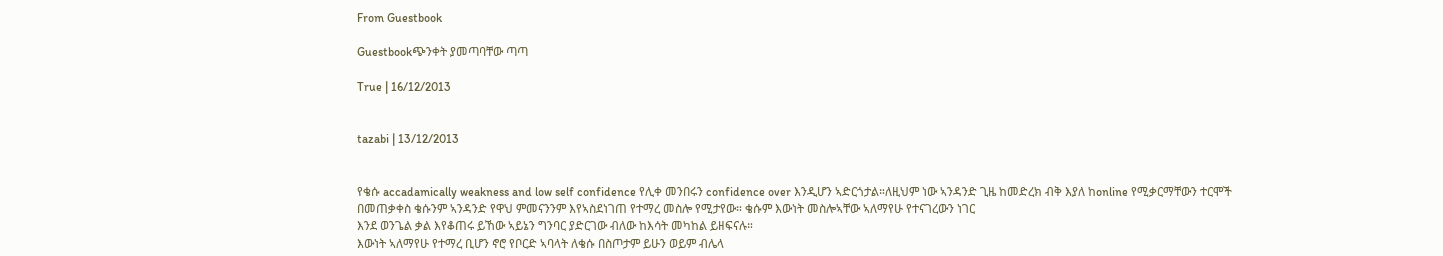From Guestbook

Guestbookጭንቀት ያመጣባቸው ጣጣ

True | 16/12/2013


tazabi | 13/12/2013


የቄሱ accadamically weakness and low self confidence የሊቀ መንበሩን confidence over እንዲሆን ኣድርጎታል።ለዚህም ነው ኣንዳንድ ጊዜ ከመድረክ ብቅ እያለ ከonline የሚቃርማቸውን ተርሞች በመጠቃቀስ ቄሱንም ኣንዳንድ የዋህ ምመናንንም እየኣስደነገጠ የተማረ መስሎ የሚታየው። ቄሱም እውነት መስሎኣቸው ኣለማየሁ የተናገረውን ነገር
እንደ ወንጌል ቃል እየቆጠሩ ይኸው ኣይኔን ግንባር ያድርገው ብለው ከእሳት መካከል ይዘፍናሉ።
እውነት ኣለማየሁ የተማረ ቢሆን ኖሮ የቦርድ ኣባላት ለቄሱ በስጦታም ይሁን ወይም ብሌላ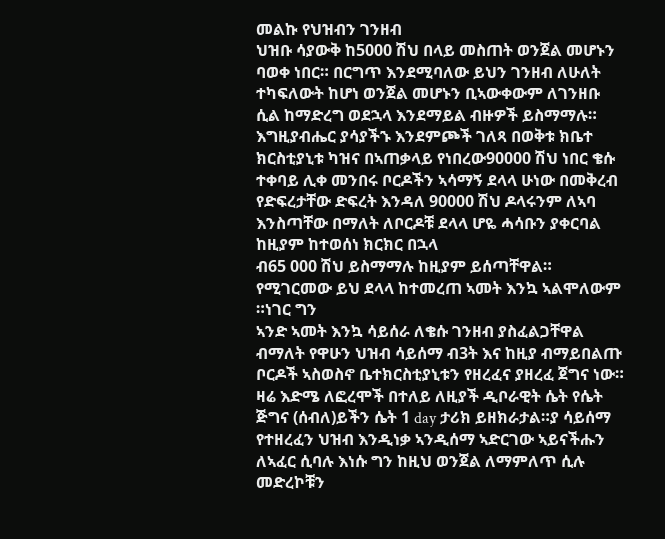መልኩ የህዝብን ገንዘብ
ህዝቡ ሳያውቅ ከ5000 ሽህ በላይ መስጠት ወንጀል መሆኑን ባወቀ ነበር። በርግጥ እንደሚባለው ይህን ገንዘብ ለሁለት
ተካፍለውት ከሆነ ወንጀል መሆኑን ቢኣውቀውም ለገንዘቡ ሲል ከማድረግ ወደኋላ እንደማይል ብዙዎች ይስማማሉ። እግዚያብሔር ያሳያችኁ እንደምጮች ገለጻ በወቅቱ ክቤተ ክርስቲያኒቱ ካዝና በኣጠቃላይ የነበረው90000 ሽህ ነበር ቄሱ ተቀባይ ሊቀ መንበሩ ቦርዶችን ኣሳማኝ ደላላ ሁነው በመቅረብ የድፍረታቸው ድፍረት እንዳለ 90000 ሽህ ዶላሩንም ለኣባ እንስጣቸው በማለት ለቦርዶቹ ደላላ ሆዬ ሓሳቡን ያቀርባል ከዚያም ከተወሰነ ክርክር በኋላ
ብ65 000 ሽህ ይስማማሉ ከዚያም ይሰጣቸዋል። የሚገርመው ይህ ደላላ ከተመረጠ ኣመት እንኳ ኣልሞለውም ።ነገር ግን
ኣንድ ኣመት እንኳ ሳይሰራ ለቄሱ ገንዘብ ያስፈልጋቸዋል ብማለት የዋሁን ህዝብ ሳይሰማ ብ3ት እና ከዚያ ብማይበልጡ ቦርዶች ኣስወስኖ ቤተክርስቲያኒቱን የዘረፈና ያዘረፈ ጀግና ነው። ዛሬ እድሜ ለፎረሞች በተለይ ለዚያች ዲቦራዊት ሴት የሴት ጅግና (ሰብለ)ይችን ሴት 1 day ታሪክ ይዘክራታል።ያ ሳይሰማ የተዘረፈን ህዝብ እንዲነቃ ኣንዲሰማ ኣድርገው ኣይናችሑን ለኣፈር ሲባሉ እነሱ ግን ከዚህ ወንጀል ለማምለጥ ሲሉ መድረኮቹን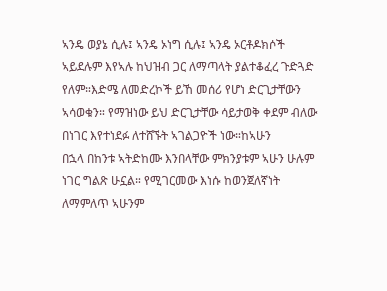ኣንዴ ወያኔ ሲሉ፤ ኣንዴ ኦነግ ሲሉ፤ ኣንዴ ኦርቶዶክሶች ኣይደሉም እየኣሉ ከህዝብ ጋር ለማጣላት ያልተቆፈረ ጉድጓድ የለም።እድሜ ለመድረኮች ይኸ መሰሪ የሆነ ድርጊታቸውን ኣሳወቁን። የማዝነው ይህ ድርጊታቸው ሳይታወቅ ቀደም ብለው በነገር እየተነደፉ ለተሸኙት ኣገልጋዮች ነው።ከኣሁን
በኋላ በከንቱ ኣትድከሙ እንበላቸው ምክንያቱም ኣሁን ሁሉም ነገር ግልጽ ሁኗል። የሚገርመው እነሱ ከወንጀለኛነት ለማምለጥ ኣሁንም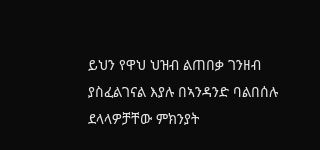ይህን የዋህ ህዝብ ልጠበቃ ገንዘብ ያስፈልገናል እያሉ በኣንዳንድ ባልበሰሉ ደላላዎቻቸው ምክንያት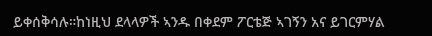ይቀሰቅሳሉ።ከነዚህ ደላላዎች ኣንዱ በቀደም ፖርቴጅ ኣገኝን አና ይገርምሃል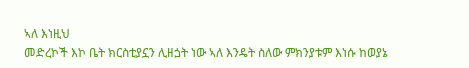ኣለ እነዚህ
መድረኮች እኮ ቤት ክርስቲያኗን ሊዘጏት ነው ኣለ እንዴት ስለው ምክንያቱም እነሱ ከወያኔ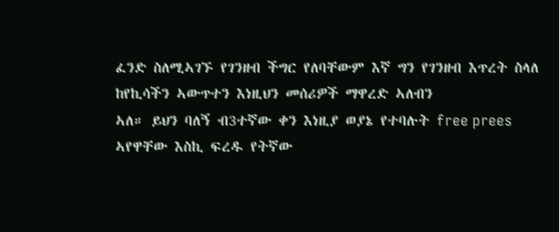ፈንድ ስለሚኣገኙ የገንዘብ ችግር የለባቸውም እኛ ግን የገንዘብ እጥረት ስላለ ከየኪሳችን ኣውጥተን እነዚህን መሰሪዎች ማዋረድ ኣለብን
ኣለ። ይህን ባለኝ ብ3ተኛው ቀን እነዚያ ወያኔ የተባሉት free prees ኣየዋቸው እስኪ ፍረዱ የትኛው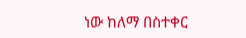ነው ከለማ በስተቀር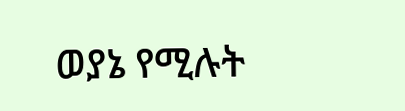ወያኔ የሚሉት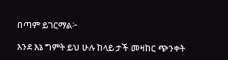በጣም ይገርማል፦

እንደ እኔ ግምት ይህ ሁሉ ከላይ ታች መዛከር ጭንቀት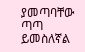ያመጣባቸው ጣጣ ይመስለኛል